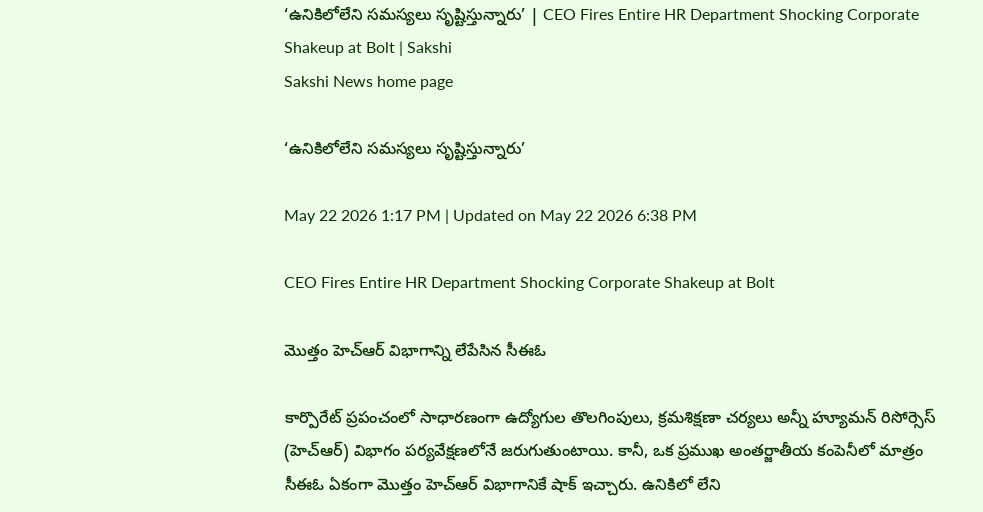‘ఉనికిలోలేని సమస్యలు సృష్టిస్తున్నారు’ | CEO Fires Entire HR Department Shocking Corporate Shakeup at Bolt | Sakshi
Sakshi News home page

‘ఉనికిలోలేని సమస్యలు సృష్టిస్తున్నారు’

May 22 2026 1:17 PM | Updated on May 22 2026 6:38 PM

CEO Fires Entire HR Department Shocking Corporate Shakeup at Bolt

మొత్తం హెచ్‌ఆర్‌ విభాగాన్ని లేపేసిన సీఈఓ

కార్పొరేట్ ప్రపంచంలో సాధారణంగా ఉద్యోగుల తొలగింపులు, క్రమశిక్షణా చర్యలు అన్నీ హ్యూమన్‌ రిసోర్సెస్ (హెచ్‌ఆర్‌) విభాగం పర్యవేక్షణలోనే జరుగుతుంటాయి. కానీ, ఒక ప్రముఖ అంతర్జాతీయ కంపెనీలో మాత్రం సీఈఓ ఏకంగా మొత్తం హెచ్‌ఆర్ విభాగానికే షాక్ ఇచ్చారు. ఉనికిలో లేని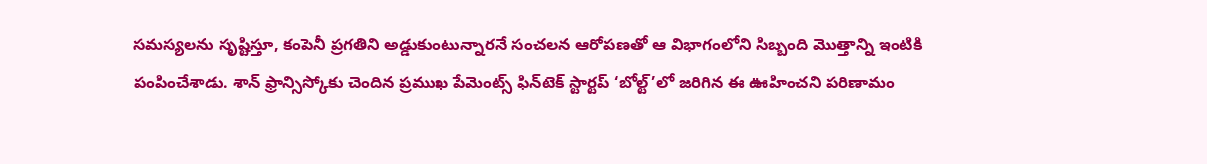సమస్యలను సృష్టిస్తూ, కంపెనీ ప్రగతిని అడ్డుకుంటున్నారనే సంచలన ఆరోపణతో ఆ విభాగంలోని సిబ్బంది మొత్తాన్ని ఇంటికి పంపించేశాడు. శాన్ ఫ్రాన్సిస్కోకు చెందిన ప్రముఖ పేమెంట్స్ ఫిన్‌టెక్ స్టార్టప్ ‘బోల్ట్’లో జరిగిన ఈ ఊహించని పరిణామం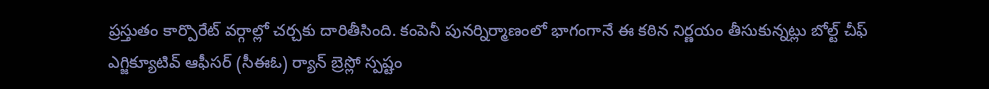ప్రస్తుతం కార్పొరేట్ వర్గాల్లో చర్చకు దారితీసింది. కంపెనీ పునర్నిర్మాణంలో భాగంగానే ఈ కఠిన నిర్ణయం తీసుకున్నట్లు బోల్ట్ చీఫ్ ఎగ్జిక్యూటివ్ ఆఫీసర్ (సీఈఓ) ర్యాన్ బ్రెస్లో స్పష్టం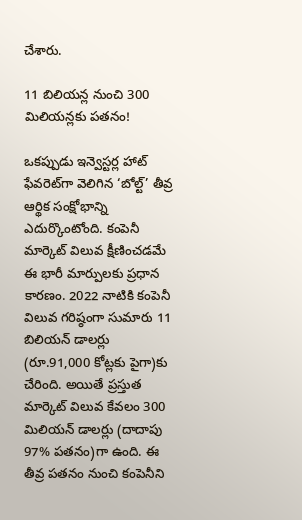చేశారు.

11 బిలియన్ల నుంచి 300 మిలియన్లకు పతనం!

ఒకప్పుడు ఇన్వెస్టర్ల హాట్ ఫేవరెట్‌గా వెలిగిన ‘బోల్ట్’ తీవ్ర ఆర్థిక సంక్షోభాన్ని ఎదుర్కొంటోంది. కంపెనీ మార్కెట్ విలువ క్షీణించడమే ఈ భారీ మార్పులకు ప్రధాన కారణం. 2022 నాటికి కంపెనీ విలువ గరిష్ఠంగా సుమారు 11 బిలియన్‌ డాలర్లు (రూ.91,000 కోట్లకు పైగా)కు చేరింది. అయితే ప్రస్తుత మార్కెట్ విలువ కేవలం 300 మిలియన్‌ డాలర్లు (దాదాపు 97% పతనం)గా ఉంది. ఈ తీవ్ర పతనం నుంచి కంపెనీని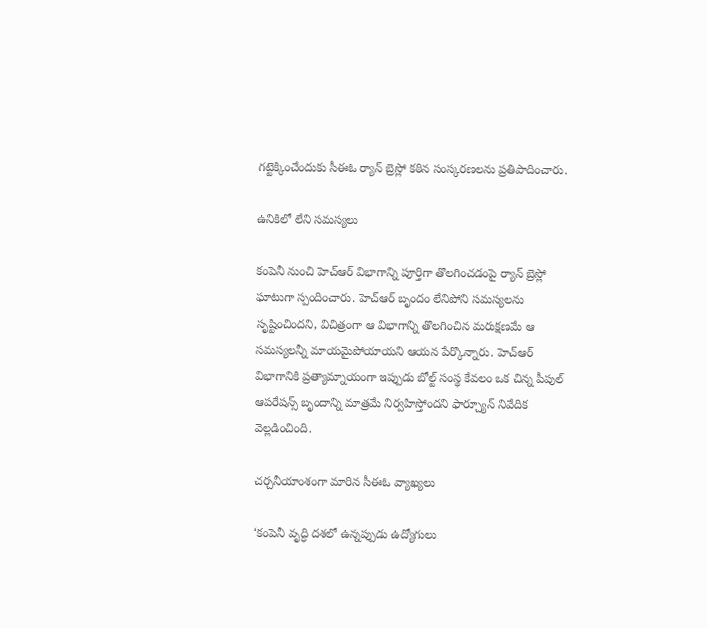గట్టెక్కించేందుకు సీఈఓ ర్యాన్ బ్రెస్లో కఠిన సంస్కరణలను ప్రతిపాదించారు.

ఉనికిలో లేని సమస్యలు

కంపెనీ నుంచి హెచ్‌ఆర్ విభాగాన్ని పూర్తిగా తొలగించడంపై ర్యాన్ బ్రెస్లో ఘాటుగా స్పందించారు. హెచ్‌ఆర్ బృందం లేనిపోని సమస్యలను సృష్టించిందని, విచిత్రంగా ఆ విభాగాన్ని తొలగించిన మరుక్షణమే ఆ సమస్యలన్నీ మాయమైపోయాయని ఆయన పేర్కొన్నారు. హెచ్‌ఆర్ విభాగానికి ప్రత్యామ్నాయంగా ఇప్పుడు బోల్ట్ సంస్థ కేవలం ఒక చిన్న పీపుల్ ఆపరేషన్స్ బృందాన్ని మాత్రమే నిర్వహిస్తోందని ఫార్చ్యూన్ నివేదిక వెల్లడించింది.

చర్చనీయాంశంగా మారిన సీఈఓ వ్యాఖ్యలు

‘కంపెనీ వృద్ధి దశలో ఉన్నప్పుడు ఉద్యోగులు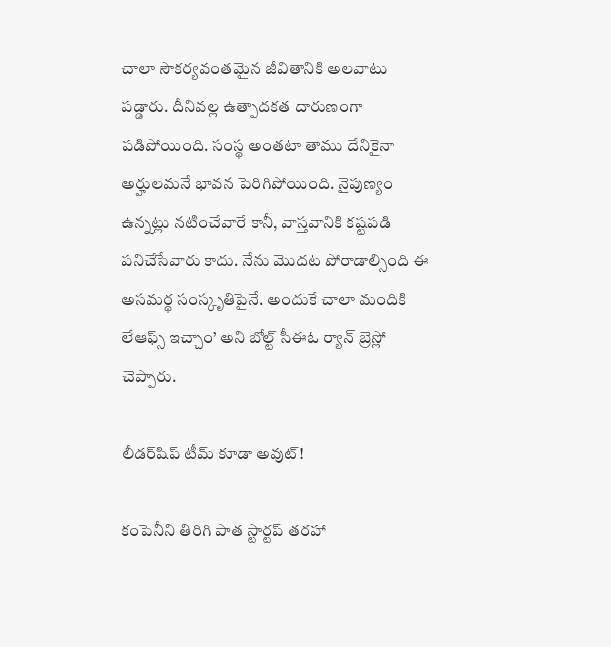చాలా సౌకర్యవంతమైన జీవితానికి అలవాటు పడ్డారు. దీనివల్ల ఉత్పాదకత దారుణంగా పడిపోయింది. సంస్థ అంతటా తాము దేనికైనా అర్హులమనే భావన పెరిగిపోయింది. నైపుణ్యం ఉన్నట్లు నటించేవారే కానీ, వాస్తవానికి కష్టపడి పనిచేసేవారు కాదు. నేను మొదట పోరాడాల్సింది ఈ అసమర్థ సంస్కృతిపైనే. అందుకే చాలా మందికి లేఆఫ్స్‌ ఇచ్చాం’ అని బోల్ట్‌ సీఈఓ ర్యాన్ బ్రెస్లో చెప్పారు.

లీడర్‌షిప్ టీమ్ కూడా అవుట్!

కంపెనీని తిరిగి పాత స్టార్టప్ తరహా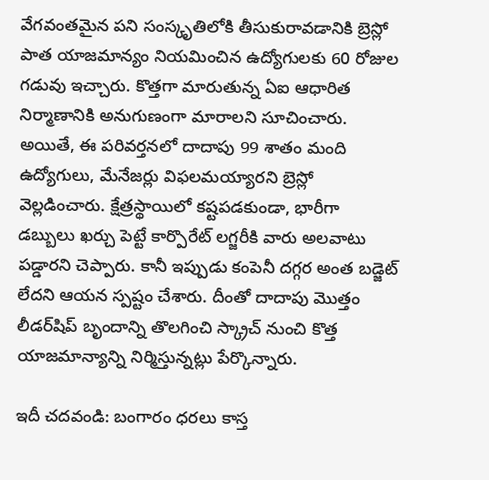వేగవంతమైన పని సంస్కృతిలోకి తీసుకురావడానికి బ్రెస్లో పాత యాజమాన్యం నియమించిన ఉద్యోగులకు 60 రోజుల గడువు ఇచ్చారు. కొత్తగా మారుతున్న ఏఐ ఆధారిత నిర్మాణానికి అనుగుణంగా మారాలని సూచించారు. అయితే, ఈ పరివర్తనలో దాదాపు 99 శాతం మంది ఉద్యోగులు, మేనేజర్లు విఫలమయ్యారని బ్రెస్లో వెల్లడించారు. క్షేత్రస్థాయిలో కష్టపడకుండా, భారీగా డబ్బులు ఖర్చు పెట్టే కార్పొరేట్ లగ్జరీకి వారు అలవాటు పడ్డారని చెప్పారు. కానీ ఇప్పుడు కంపెనీ దగ్గర అంత బడ్జెట్ లేదని ఆయన స్పష్టం చేశారు. దీంతో దాదాపు మొత్తం లీడర్‌షిప్ బృందాన్ని తొలగించి స్క్రాచ్ నుంచి కొత్త యాజమాన్యాన్ని నిర్మిస్తున్నట్లు పేర్కొన్నారు.

ఇదీ చదవండి: బంగారం ధరలు కాస్త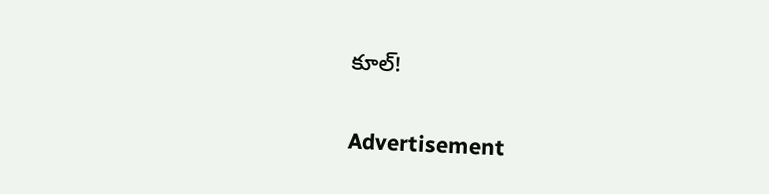కూల్‌!

Advertisement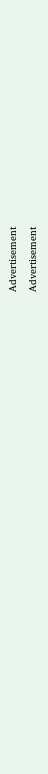Advertisement
Advertisement